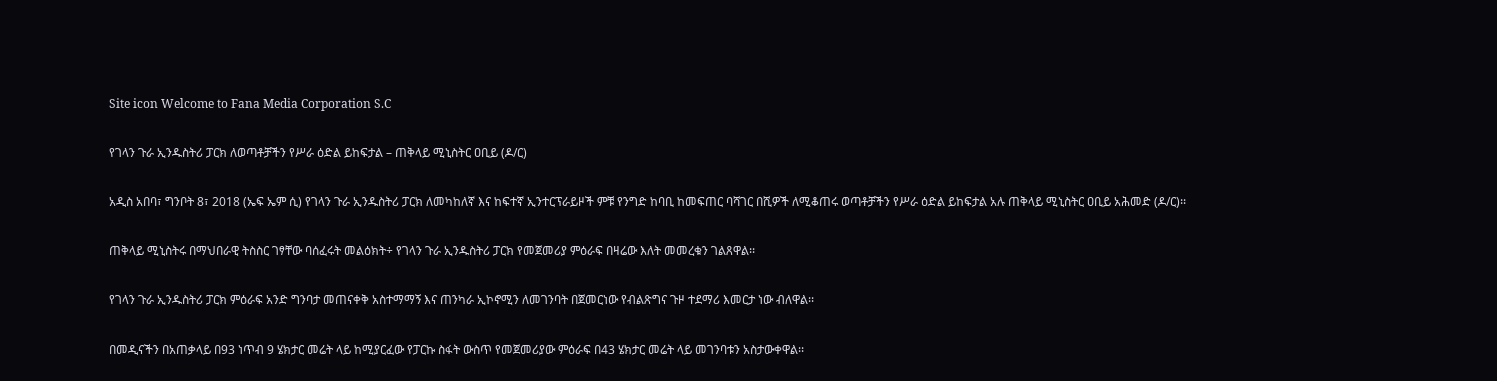Site icon Welcome to Fana Media Corporation S.C

የገላን ጉራ ኢንዱስትሪ ፓርክ ለወጣቶቻችን የሥራ ዕድል ይከፍታል – ጠቅላይ ሚኒስትር ዐቢይ (ዶ/ር)

አዲስ አበባ፣ ግንቦት 8፣ 2018 (ኤፍ ኤም ሲ) የገላን ጉራ ኢንዱስትሪ ፓርክ ለመካከለኛ እና ከፍተኛ ኢንተርፕራይዞች ምቹ የንግድ ከባቢ ከመፍጠር ባሻገር በሺዎች ለሚቆጠሩ ወጣቶቻችን የሥራ ዕድል ይከፍታል አሉ ጠቅላይ ሚኒስትር ዐቢይ አሕመድ (ዶ/ር)፡፡

ጠቅላይ ሚኒስትሩ በማህበራዊ ትስስር ገፃቸው ባሰፈሩት መልዕክት÷ የገላን ጉራ ኢንዱስትሪ ፓርክ የመጀመሪያ ምዕራፍ በዛሬው እለት መመረቁን ገልጸዋል፡፡

የገላን ጉራ ኢንዱስትሪ ፓርክ ምዕራፍ አንድ ግንባታ መጠናቀቅ አስተማማኝ እና ጠንካራ ኢኮኖሚን ለመገንባት በጀመርነው የብልጽግና ጉዞ ተደማሪ እመርታ ነው ብለዋል፡፡

በመዲናችን በአጠቃላይ በ93 ነጥብ 9 ሄክታር መሬት ላይ ከሚያርፈው የፓርኩ ስፋት ውስጥ የመጀመሪያው ምዕራፍ በ43 ሄክታር መሬት ላይ መገንባቱን አስታውቀዋል፡፡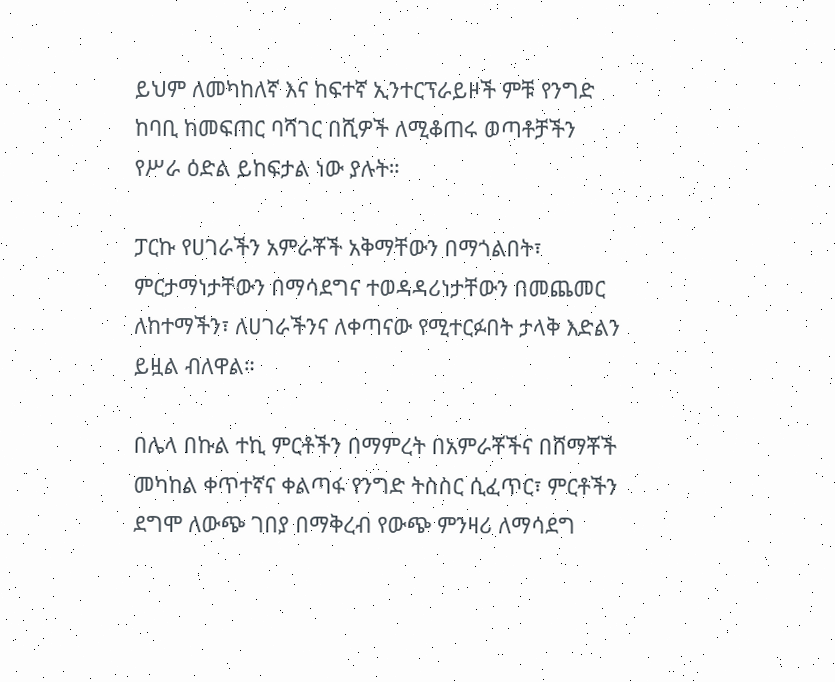ይህም ለመካከለኛ እና ከፍተኛ ኢንተርፕራይዞች ምቹ የንግድ ከባቢ ከመፍጠር ባሻገር በሺዎች ለሚቆጠሩ ወጣቶቻችን የሥራ ዕድል ይከፍታል ነው ያሉት።

ፓርኩ የሀገራችን አምራቾች አቅማቸውን በማጎልበት፣ ምርታማነታቸውን በማሳደግና ተወዳዳሪነታቸውን በመጨመር ለከተማችን፣ ለሀገራችንና ለቀጣናው የሚተርፉበት ታላቅ እድልን ይዟል ብለዋል።

በሌላ በኩል ተኪ ምርቶችን በማምረት በአምራቾችና በሸማቾች መካከል ቀጥተኛና ቀልጣፋ የንግድ ትስስር ሲፈጥር፣ ምርቶችን ደግሞ ለውጭ ገበያ በማቅረብ የውጭ ምንዛሪ ለማሳደግ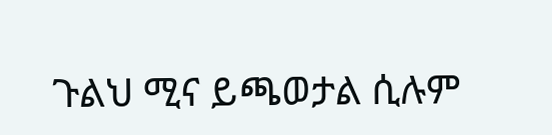ጉልህ ሚና ይጫወታል ሲሉም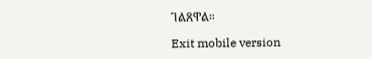ገልጸዋል።

Exit mobile version